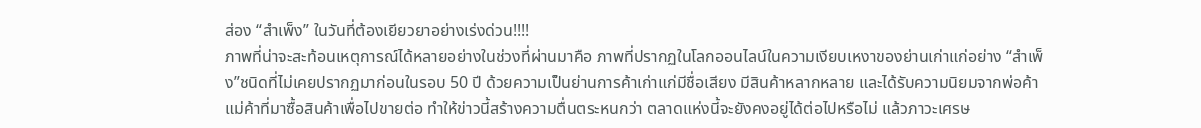ส่อง “สำเพ็ง” ในวันที่ต้องเยียวยาอย่างเร่งด่วน!!!!
ภาพที่น่าจะสะท้อนเหตุการณ์ได้หลายอย่างในช่วงที่ผ่านมาคือ ภาพที่ปรากฏในโลกออนไลน์ในความเงียบเหงาของย่านเก่าแก่อย่าง “สำเพ็ง”ชนิดที่ไม่เคยปรากฏมาก่อนในรอบ 50 ปี ด้วยความเป็นย่านการค้าเก่าแก่มีชื่อเสียง มีสินค้าหลากหลาย และได้รับความนิยมจากพ่อค้าแม่ค้าที่มาซื้อสินค้าเพื่อไปขายต่อ ทำให้ข่าวนี้สร้างความตื่นตระหนกว่า ตลาดแห่งนี้จะยังคงอยู่ได้ต่อไปหรือไม่ แล้วภาวะเศรษ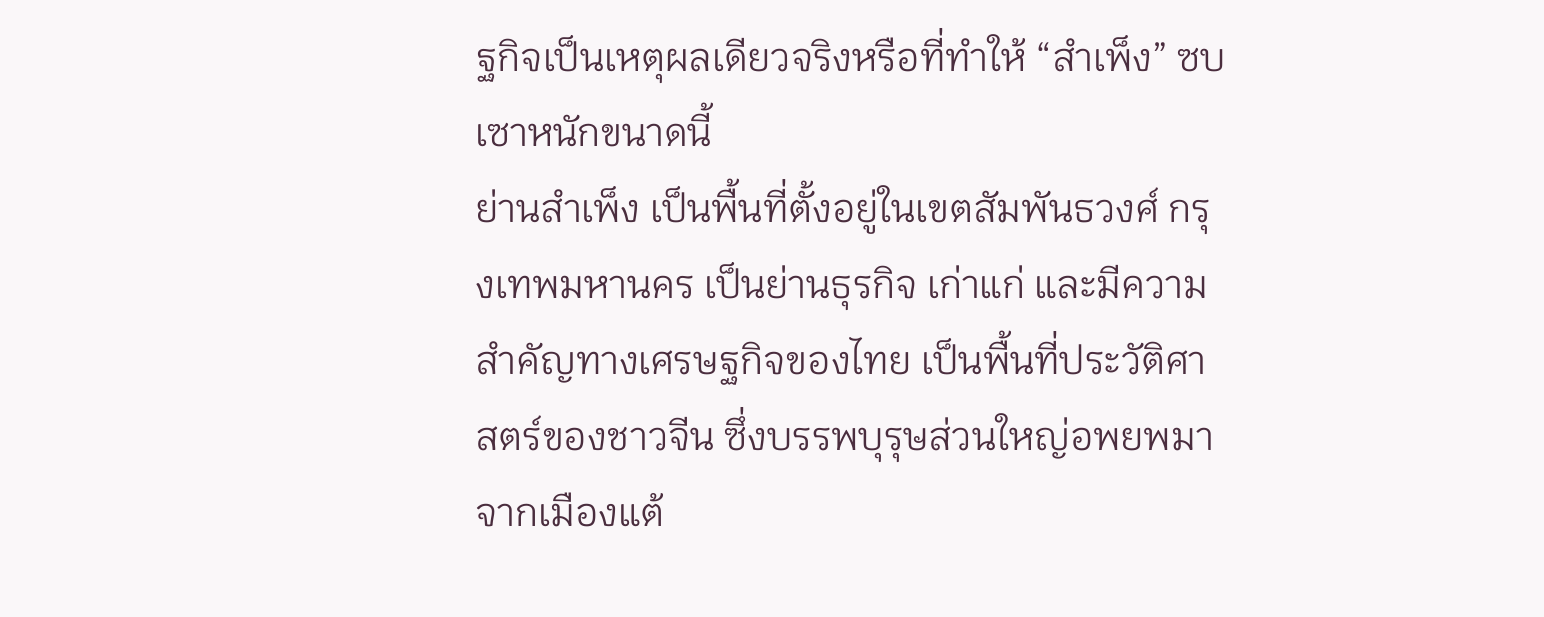ฐกิจเป็นเหตุผลเดียวจริงหรือที่ทำให้ “สำเพ็ง” ซบเซาหนักขนาดนี้
ย่านสำเพ็ง เป็นพื้นที่ตั้งอยู่ในเขตสัมพันธวงศ์ กรุงเทพมหานคร เป็นย่านธุรกิจ เก่าแก่ และมีความสำคัญทางเศรษฐกิจของไทย เป็นพื้นที่ประวัติศาสตร์ของชาวจีน ซึ่งบรรพบุรุษส่วนใหญ่อพยพมาจากเมืองแต้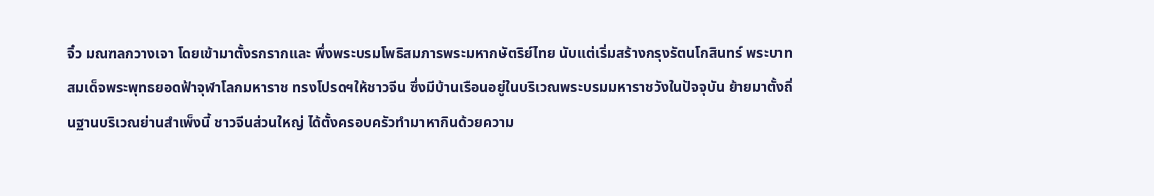จิ๋ว มณฑลกวางเจา โดยเข้ามาตั้งรกรากและ พึ่งพระบรมโพธิสมภารพระมหากษัตริย์ไทย นับแต่เริ่มสร้างกรุงรัตนโกสินทร์ พระบาทสมเด็จพระพุทธยอดฟ้าจุฬาโลกมหาราช ทรงโปรดฯให้ชาวจีน ซึ่งมีบ้านเรือนอยู่ในบริเวณพระบรมมหาราชวังในปัจจุบัน ย้ายมาตั้งถิ่นฐานบริเวณย่านสำเพ็งนี้ ชาวจีนส่วนใหญ่ ได้ตั้งครอบครัวทำมาหากินด้วยความ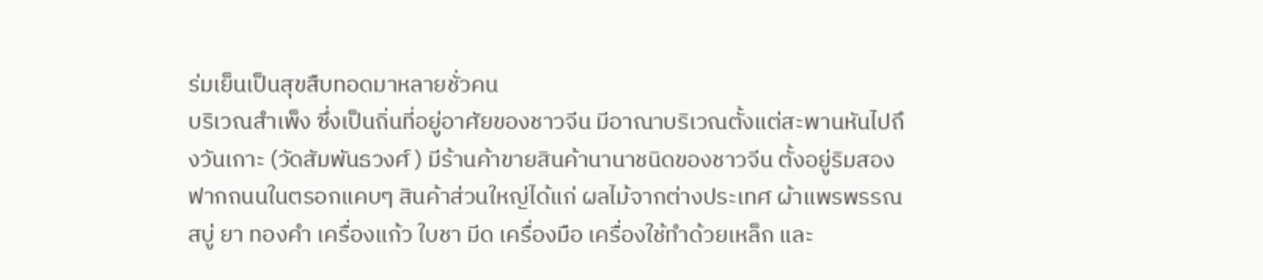ร่มเย็นเป็นสุขสืบทอดมาหลายชั่วคน
บริเวณสำเพ็ง ซึ่งเป็นถิ่นที่อยู่อาศัยของชาวจีน มีอาณาบริเวณตั้งแต่สะพานหันไปถึงวันเกาะ (วัดสัมพันธวงศ์ ) มีร้านค้าขายสินค้านานาชนิดของชาวจีน ตั้งอยู่ริมสองฟากถนนในตรอกแคบๆ สินค้าส่วนใหญ่ได้แก่ ผลไม้จากต่างประเทศ ผ้าแพรพรรณ สบู่ ยา ทองคำ เครื่องแก้ว ใบชา มีด เครื่องมือ เครื่องใช้ทำด้วยเหล็ก และ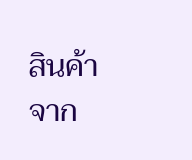สินค้าจาก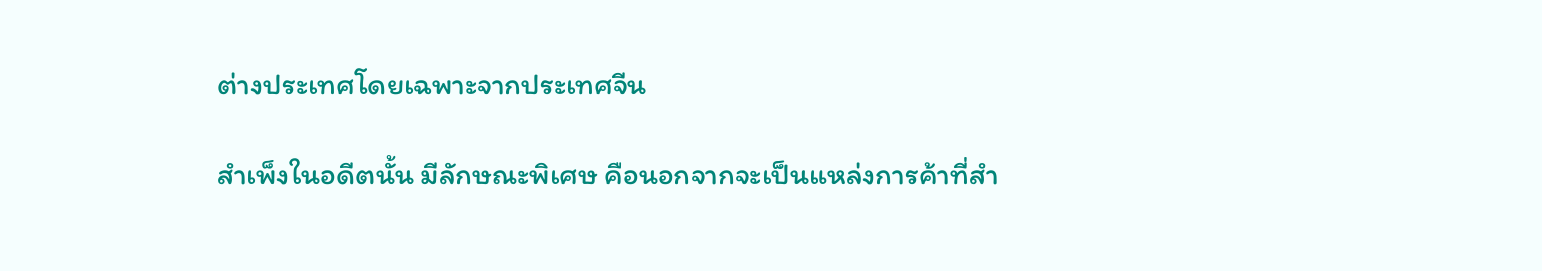ต่างประเทศโดยเฉพาะจากประเทศจีน

สำเพ็งในอดีตนั้น มีลักษณะพิเศษ คือนอกจากจะเป็นแหล่งการค้าที่สำ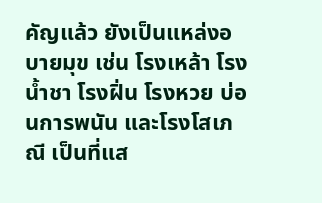คัญแล้ว ยังเป็นแหล่งอบายมุข เช่น โรงเหล้า โรงน้ำชา โรงฝิ่น โรงหวย บ่อนการพนัน และโรงโสเภณี เป็นที่แส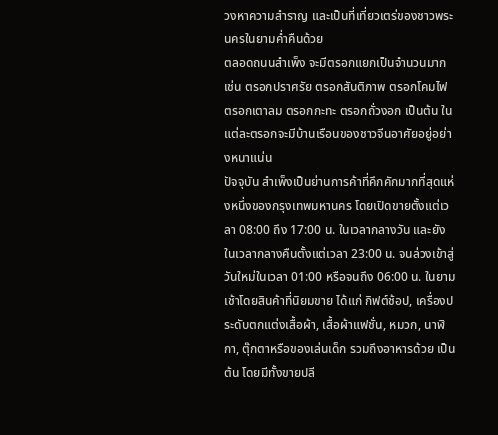วงหาความสำราญ และเป็นที่เที่ยวเตร่ของชาวพระนครในยามค่ำคืนด้วย
ตลอดถนนสำเพ็ง จะมีตรอกแยกเป็นจำนวนมาก เช่น ตรอกปราศรัย ตรอกสันติภาพ ตรอกโคมไฟ ตรอกเตาลม ตรอกกะทะ ตรอกถั่วงอก เป็นต้น ในแต่ละตรอกจะมีบ้านเรือนของชาวจีนอาศัยอยู่อย่างหนาแน่น
ปัจจุบัน สำเพ็งเป็นย่านการค้าที่คึกคักมากที่สุดแห่งหนึ่งของกรุงเทพมหานคร โดยเปิดขายตั้งแต่เวลา 08:00 ถึง 17:00 น. ในเวลากลางวัน และยังในเวลากลางคืนตั้งแต่เวลา 23:00 น. จนล่วงเข้าสู่วันใหม่ในเวลา 01:00 หรือจนถึง 06:00 น. ในยามเช้าโดยสินค้าที่นิยมขาย ได้แก่ กิฟต์ช้อป, เครื่องประดับตกแต่งเสื้อผ้า, เสื้อผ้าแฟชั่น, หมวก, นาฬิกา, ตุ๊กตาหรือของเล่นเด็ก รวมถึงอาหารด้วย เป็นต้น โดยมีทั้งขายปลี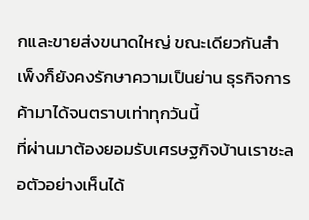กและขายส่งขนาดใหญ่ ขณะเดียวกันสำเพ็งก็ยังคงรักษาความเป็นย่าน ธุรกิจการค้ามาได้จนตราบเท่าทุกวันนี้
ที่ผ่านมาต้องยอมรับเศรษฐกิจบ้านเราชะลอตัวอย่างเห็นได้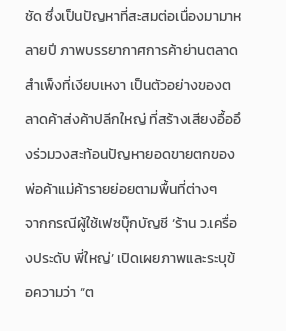ชัด ซึ่งเป็นปัญหาที่สะสมต่อเนื่องมามาหลายปี ภาพบรรยากาศการค้าย่านตลาดสำเพ็งที่เงียบเหงา เป็นตัวอย่างของตลาดค้าส่งค้าปลีกใหญ่ ที่สร้างเสียงอื้ออึงร่วมวงสะท้อนปัญหายอดขายตกของพ่อค้าแม่ค้ารายย่อยตามพื้นที่ต่างๆ
จากกรณีผู้ใช้เฟซบุ๊กบัญชี ‘ร้าน ว.เครื่องประดับ พี่ใหญ่’ เปิดเผยภาพและระบุข้อความว่า “ต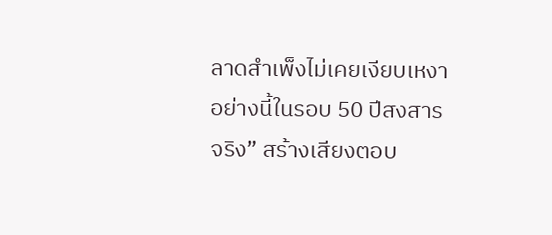ลาดสำเพ็งไม่เคยเงียบเหงาอย่างนี้ในรอบ 50 ปีสงสารจริง” สร้างเสียงตอบ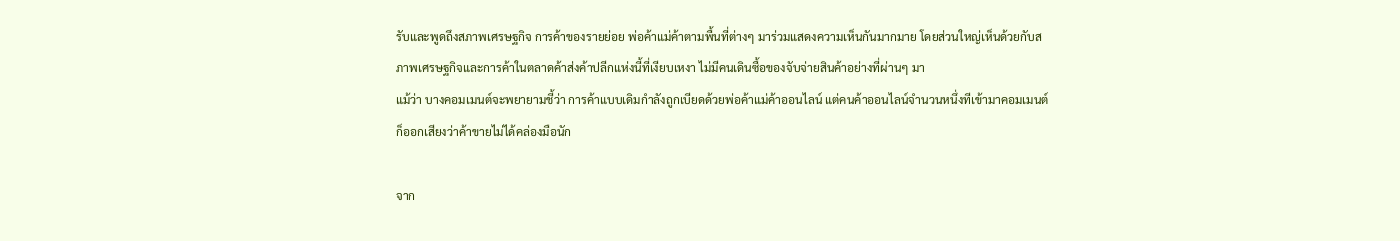รับและพูดถึงสภาพเศรษฐกิจ การค้าของรายย่อย พ่อค้าแม่ค้าตามพื้นที่ต่างๆ มาร่วมแสดงความเห็นกันมากมาย โดยส่วนใหญ่เห็นด้วยกับสภาพเศรษฐกิจและการค้าในตลาดค้าส่งค้าปลีกแห่งนี้ที่เงียบเหงา ไม่มีคนเดินซื้อของจับจ่ายสินค้าอย่างที่ผ่านๆ มา
แม้ว่า บางคอมเมนต์จะพยายามชี้ว่า การค้าแบบเดิมกำลังถูกเบียดด้วยพ่อค้าแม่ค้าออนไลน์ แต่คนค้าออนไลน์จำนวนหนึ่งทีเข้ามาคอมเมนต์ ก็ออกเสียงว่าค้าขายไม่ได้คล่องมือนัก

จาก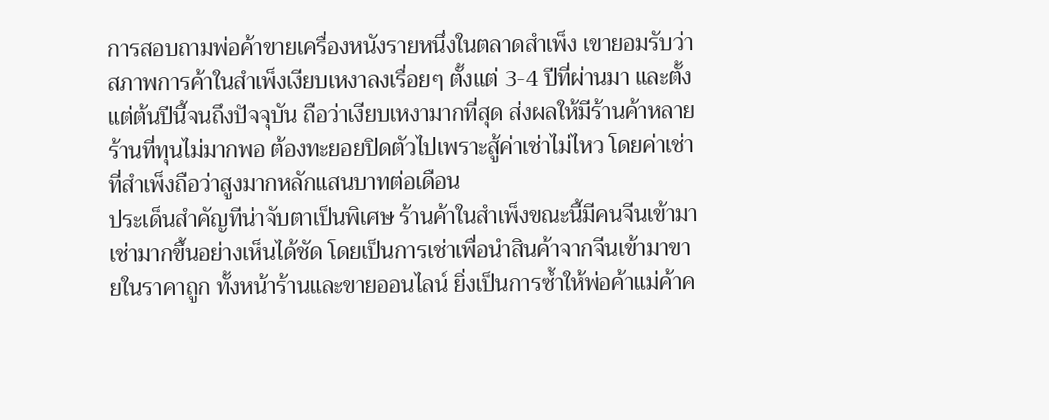การสอบถามพ่อค้าขายเครื่องหนังรายหนึ่งในตลาดสำเพ็ง เขายอมรับว่า สภาพการค้าในสำเพ็งเงียบเหงาลงเรื่อยๆ ตั้งแต่ 3-4 ปีที่ผ่านมา และตั้งแต่ต้นปีนี้จนถึงปัจจุบัน ถือว่าเงียบเหงามากที่สุด ส่งผลให้มีร้านค้าหลายร้านที่ทุนไม่มากพอ ต้องทะยอยปิดตัวไปเพราะสู้ค่าเช่าไม่ไหว โดยค่าเช่าที่สำเพ็งถือว่าสูงมากหลักแสนบาทต่อเดือน
ประเด็นสำคัญทีน่าจับตาเป็นพิเศษ ร้านค้าในสำเพ็งขณะนี้มีคนจีนเข้ามาเช่ามากขึ้นอย่างเห็นได้ชัด โดยเป็นการเช่าเพื่อนำสินค้าจากจีนเข้ามาขายในราคาถูก ทั้งหน้าร้านและขายออนไลน์ ยิ่งเป็นการซ้ำให้พ่อค้าแม่ค้าค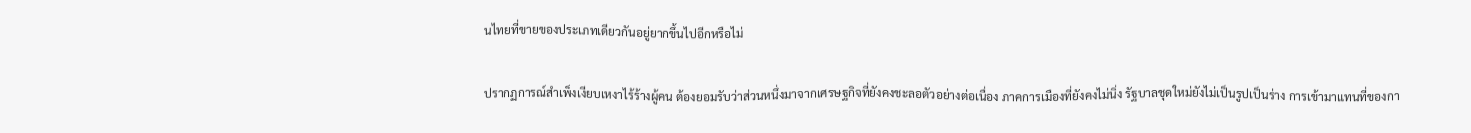นไทยที่ขายของประเภทเดียวกันอยู่ยากขึ้นไปอีกหรือไม่

ปรากฏการณ์สำเพ็งเงียบเหงาไร้ร้างผู้คน ต้องยอมรับว่าส่วนหนึ่งมาจากเศรษฐกิจที่ยังคงชะลอตัวอย่างต่อเนื่อง ภาคการเมืองที่ยังคงไม่นิ่ง รัฐบาลชุดใหม่ยังไม่เป็นรูปเป็นร่าง การเข้ามาแทนที่ของกา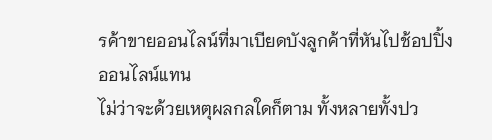รค้าขายออนไลน์ที่มาเบียดบังลูกค้าที่หันไปช้อปปิ้งออนไลน์แทน
ไม่ว่าจะด้วยเหตุผลกลใดก็ตาม ทั้งหลายทั้งปว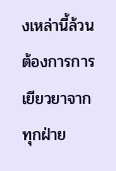งเหล่านี้ล้วนต้องการการเยียวยาจากทุกฝ่าย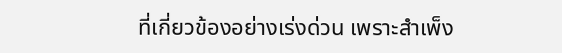ที่เกี่ยวข้องอย่างเร่งด่วน เพราะสำเพ็ง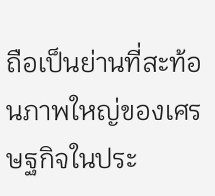ถือเป็นย่านที่สะท้อนภาพใหญ่ของเศรษฐกิจในประ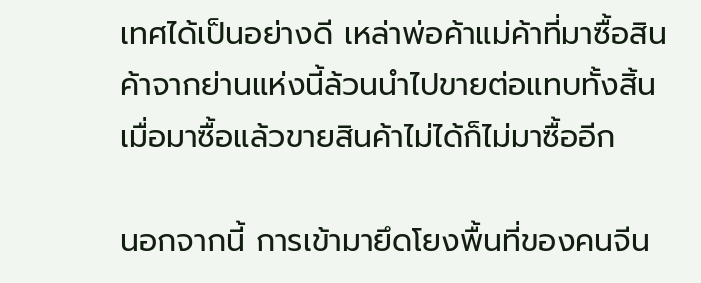เทศได้เป็นอย่างดี เหล่าพ่อค้าแม่ค้าที่มาซื้อสินค้าจากย่านแห่งนี้ล้วนนำไปขายต่อแทบทั้งสิ้น เมื่อมาซื้อแล้วขายสินค้าไม่ได้ก็ไม่มาซื้ออีก

นอกจากนี้ การเข้ามายึดโยงพื้นที่ของคนจีน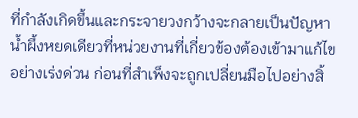ที่กำลังเกิดขึ้นและกระจายวงกว้างจะกลายเป็นปัญหาน้ำผึ้งหยดเดียวที่หน่วยงานที่เกี่ยวข้องต้องเข้ามาแก้ไขอย่างเร่งด่วน ก่อนที่สำเพ็งจะถูกเปลี่ยนมือไปอย่างสิ้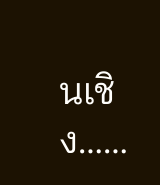นเชิง……